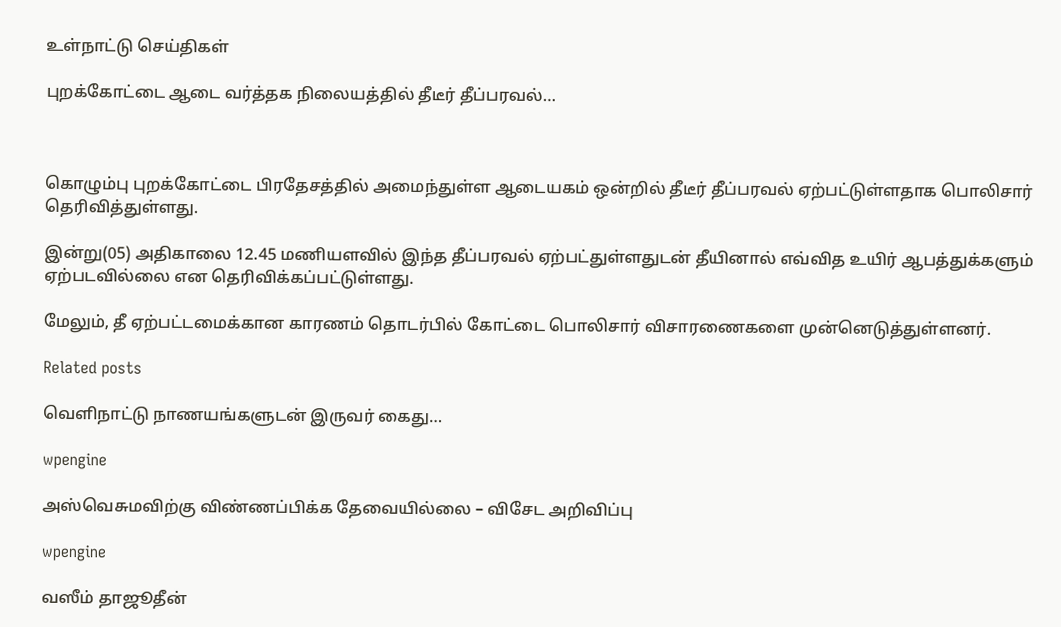உள்நாட்டு செய்திகள்

புறக்கோட்டை ஆடை வர்த்தக நிலையத்தில் தீடீர் தீப்பரவல்…



கொழும்பு புறக்கோட்டை பிரதேசத்தில் அமைந்துள்ள ஆடையகம் ஒன்றில் தீடீர் தீப்பரவல் ஏற்பட்டுள்ளதாக பொலிசார் தெரிவித்துள்ளது.

இன்று(05) அதிகாலை 12.45 மணியளவில் இந்த தீப்பரவல் ஏற்பட்துள்ளதுடன் தீயினால் எவ்வித உயிர் ஆபத்துக்களும் ஏற்படவில்லை என தெரிவிக்கப்பட்டுள்ளது.

மேலும், தீ ஏற்பட்டமைக்கான காரணம் தொடர்பில் கோட்டை பொலிசார் விசாரணைகளை முன்னெடுத்துள்ளனர்.

Related posts

வெளிநாட்டு நாணயங்களுடன் இருவர் கைது…

wpengine

அஸ்வெசுமவிற்கு விண்ணப்பிக்க தேவையில்லை – விசேட அறிவிப்பு

wpengine

வஸீம் தாஜூதீன்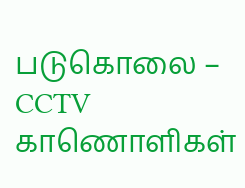படுகொலை – CCTV காணொளிகள்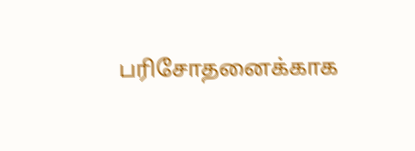பரிசோதனைக்காக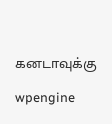கனடாவுக்கு

wpengine